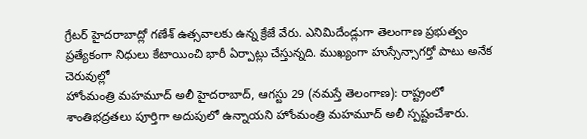గ్రేటర్ హైదరాబాద్లో గణేశ్ ఉత్సవాలకు ఉన్న క్రేజే వేరు. ఎనిమిదేండ్లుగా తెలంగాణ ప్రభుత్వం ప్రత్యేకంగా నిధులు కేటాయించి భారీ ఏర్పాట్లు చేస్తున్నది. ముఖ్యంగా హుస్సేన్సాగర్తో పాటు అనేక చెరువుల్లో
హోంమంత్రి మహమూద్ అలీ హైదరాబాద్, ఆగస్టు 29 (నమస్తే తెలంగాణ): రాష్ట్రంలో శాంతిభద్రతలు పూర్తిగా అదుపులో ఉన్నాయని హోంమంత్రి మహమూద్ అలీ స్పష్టంచేశారు.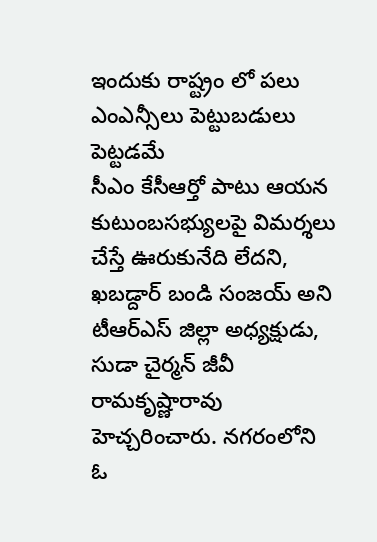ఇందుకు రాష్ట్రం లో పలు ఎంఎన్సీలు పెట్టుబడులు పెట్టడమే
సీఎం కేసీఆర్తో పాటు ఆయన కుటుంబసభ్యులపై విమర్శలు చేస్తే ఊరుకునేది లేదని, ఖబడ్దార్ బండి సంజయ్ అని టీఆర్ఎస్ జిల్లా అధ్యక్షుడు, సుడా చైర్మన్ జీవీ రామకృష్ణారావు హెచ్చరించారు. నగరంలోని ఓ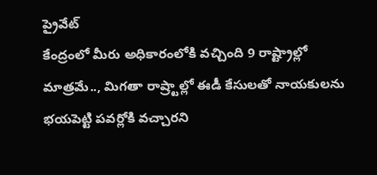ప్రైవేట్
కేంద్రంలో మీరు అధికారంలోకి వచ్చింది 9 రాష్ట్రాల్లో మాత్రమే.., మిగతా రాష్ర్టాల్లో ఈడీ కేసులతో నాయకులను భయపెట్టి పవర్లోకి వచ్చారని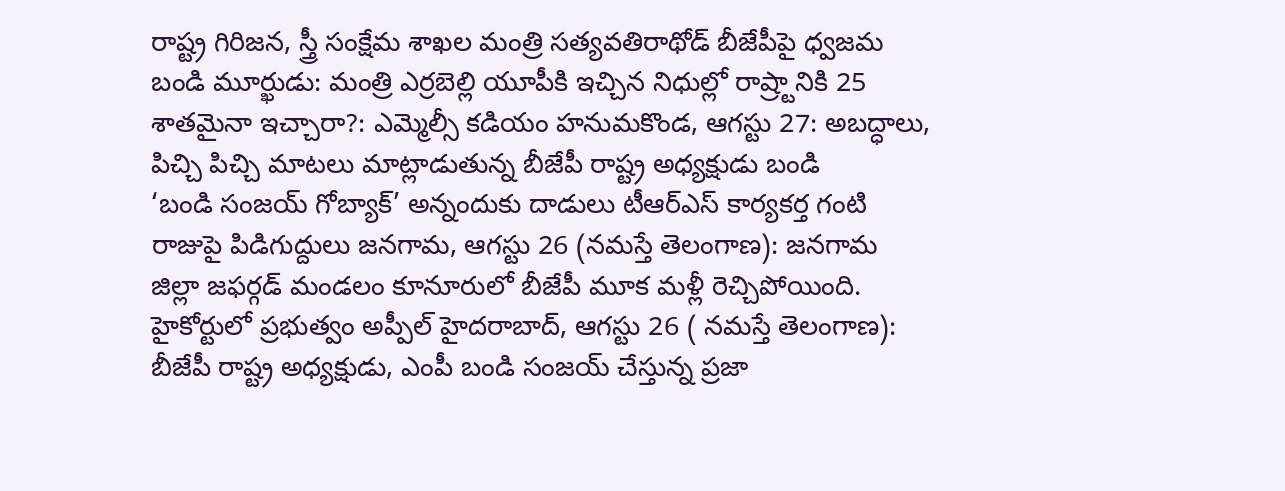రాష్ట్ర గిరిజన, స్త్రీ సంక్షేమ శాఖల మంత్రి సత్యవతిరాథోడ్ బీజేపీపై ధ్వజమ
బండి మూర్ఖుడు: మంత్రి ఎర్రబెల్లి యూపీకి ఇచ్చిన నిధుల్లో రాష్ర్టానికి 25 శాతమైనా ఇచ్చారా?: ఎమ్మెల్సీ కడియం హనుమకొండ, ఆగస్టు 27: అబద్ధాలు, పిచ్చి పిచ్చి మాటలు మాట్లాడుతున్న బీజేపీ రాష్ట్ర అధ్యక్షుడు బండి
‘బండి సంజయ్ గోబ్యాక్’ అన్నందుకు దాడులు టీఆర్ఎస్ కార్యకర్త గంటి రాజుపై పిడిగుద్దులు జనగామ, ఆగస్టు 26 (నమస్తే తెలంగాణ): జనగామ జిల్లా జఫర్గడ్ మండలం కూనూరులో బీజేపీ మూక మళ్లీ రెచ్చిపోయింది.
హైకోర్టులో ప్రభుత్వం అప్పీల్ హైదరాబాద్, ఆగస్టు 26 ( నమస్తే తెలంగాణ): బీజేపీ రాష్ట్ర అధ్యక్షుడు, ఎంపీ బండి సంజయ్ చేస్తున్న ప్రజా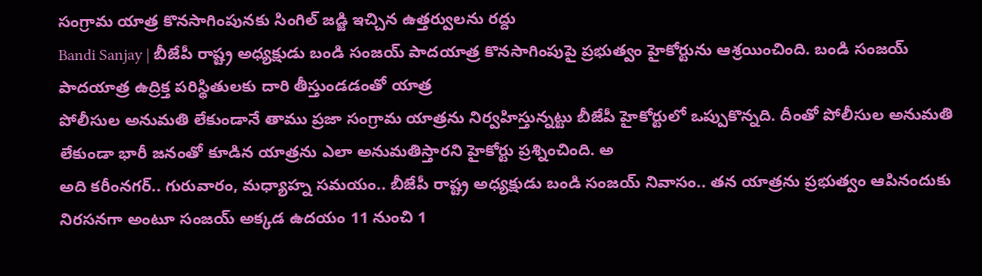సంగ్రామ యాత్ర కొనసాగింపునకు సింగిల్ జడ్జి ఇచ్చిన ఉత్తర్వులను రద్దు
Bandi Sanjay | బీజేపీ రాష్ట్ర అధ్యక్షుడు బండి సంజయ్ పాదయాత్ర కొనసాగింపుపై ప్రభుత్వం హైకోర్టును ఆశ్రయించింది. బండి సంజయ్ పాదయాత్ర ఉద్రిక్త పరిస్థితులకు దారి తీస్తుండడంతో యాత్ర
పోలీసుల అనుమతి లేకుండానే తాము ప్రజా సంగ్రామ యాత్రను నిర్వహిస్తున్నట్టు బీజేపీ హైకోర్టులో ఒప్పుకొన్నది. దీంతో పోలీసుల అనుమతి లేకుండా భారీ జనంతో కూడిన యాత్రను ఎలా అనుమతిస్తారని హైకోర్టు ప్రశ్నించింది. అ
అది కరీంనగర్.. గురువారం, మధ్యాహ్న సమయం.. బీజేపీ రాష్ట్ర అధ్యక్షుడు బండి సంజయ్ నివాసం.. తన యాత్రను ప్రభుత్వం ఆపినందుకు నిరసనగా అంటూ సంజయ్ అక్కడ ఉదయం 11 నుంచి 1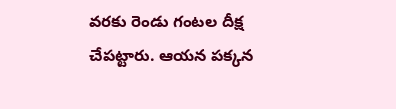వరకు రెండు గంటల దీక్ష చేపట్టారు. ఆయన పక్కన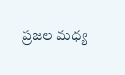ప్రజల మధ్య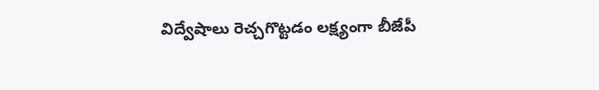విద్వేషాలు రెచ్చగొట్టడం లక్ష్యంగా బీజేపీ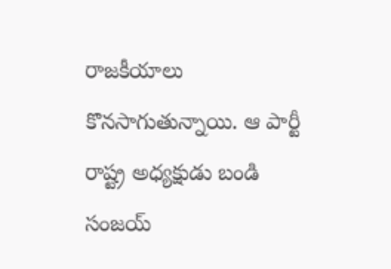రాజకీయాలు కొనసాగుతున్నాయి. ఆ పార్టీ రాష్ట్ర అధ్యక్షుడు బండి సంజయ్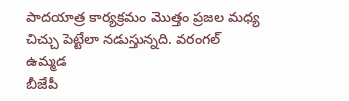పాదయాత్ర కార్యక్రమం మొత్తం ప్రజల మధ్య చిచ్చు పెట్టేలా నడుస్తున్నది. వరంగల్ ఉమ్మడ
బీజేపీ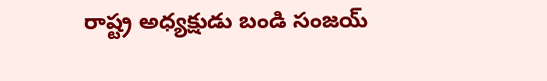రాష్ట్ర అధ్యక్షుడు బండి సంజయ్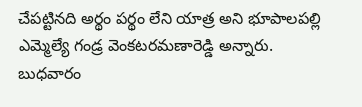చేపట్టినది అర్థం పర్థం లేని యాత్ర అని భూపాలపల్లి ఎమ్మెల్యే గండ్ర వెంకటరమణారెడ్డి అన్నారు. బుధవారం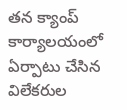తన క్యాంప్ కార్యాలయంలో ఏర్పాటు చేసిన విలేకరుల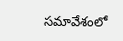సమావేశంలో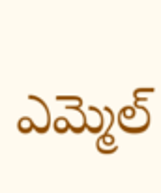ఎమ్మెల్